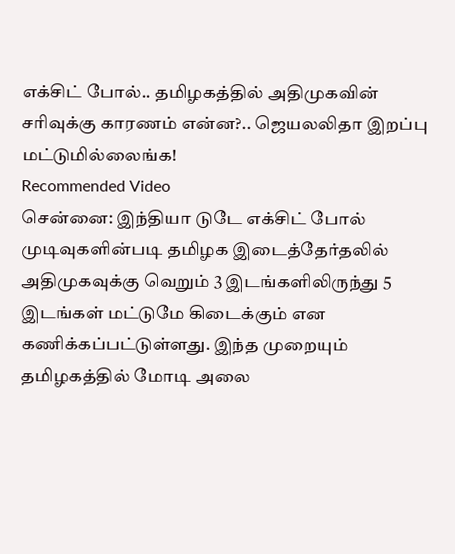எக்சிட் போல்.. தமிழகத்தில் அதிமுகவின் சரிவுக்கு காரணம் என்ன?.. ஜெயலலிதா இறப்பு மட்டுமில்லைங்க!
Recommended Video
சென்னை: இந்தியா டுடே எக்சிட் போல் முடிவுகளின்படி தமிழக இடைத்தேர்தலில் அதிமுகவுக்கு வெறும் 3 இடங்களிலிருந்து 5 இடங்கள் மட்டுமே கிடைக்கும் என கணிக்கப்பட்டுள்ளது. இந்த முறையும் தமிழகத்தில் மோடி அலை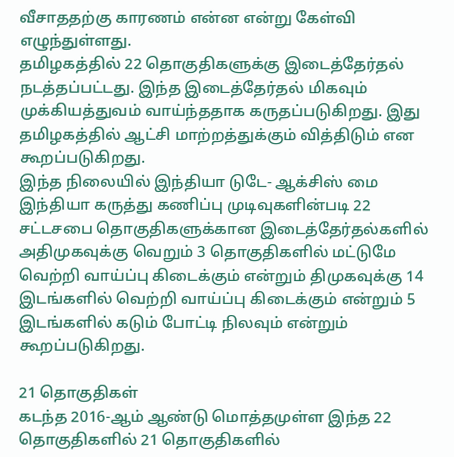வீசாததற்கு காரணம் என்ன என்று கேள்வி எழுந்துள்ளது.
தமிழகத்தில் 22 தொகுதிகளுக்கு இடைத்தேர்தல் நடத்தப்பட்டது. இந்த இடைத்தேர்தல் மிகவும் முக்கியத்துவம் வாய்ந்ததாக கருதப்படுகிறது. இது தமிழகத்தில் ஆட்சி மாற்றத்துக்கும் வித்திடும் என கூறப்படுகிறது.
இந்த நிலையில் இந்தியா டுடே- ஆக்சிஸ் மை இந்தியா கருத்து கணிப்பு முடிவுகளின்படி 22 சட்டசபை தொகுதிகளுக்கான இடைத்தேர்தல்களில் அதிமுகவுக்கு வெறும் 3 தொகுதிகளில் மட்டுமே வெற்றி வாய்ப்பு கிடைக்கும் என்றும் திமுகவுக்கு 14 இடங்களில் வெற்றி வாய்ப்பு கிடைக்கும் என்றும் 5 இடங்களில் கடும் போட்டி நிலவும் என்றும் கூறப்படுகிறது.

21 தொகுதிகள்
கடந்த 2016-ஆம் ஆண்டு மொத்தமுள்ள இந்த 22 தொகுதிகளில் 21 தொகுதிகளில்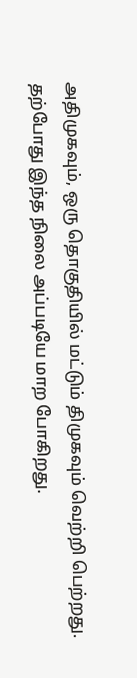அதிமுகவும், ஒரு தொகுதியில் மட்டும் திமுகவும் வெற்றி பெற்றது. தற்போது இந்த நிலை அப்படியே மாற போகிறது.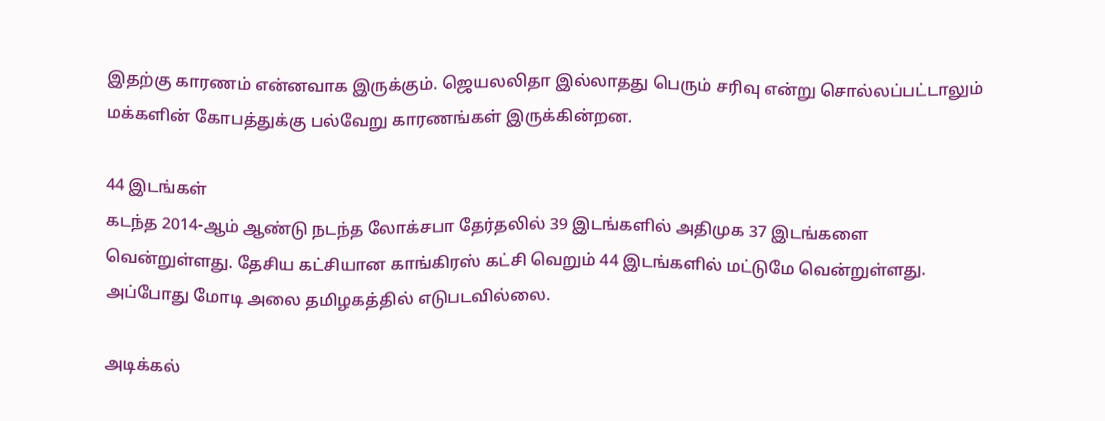இதற்கு காரணம் என்னவாக இருக்கும். ஜெயலலிதா இல்லாதது பெரும் சரிவு என்று சொல்லப்பட்டாலும் மக்களின் கோபத்துக்கு பல்வேறு காரணங்கள் இருக்கின்றன.

44 இடங்கள்
கடந்த 2014-ஆம் ஆண்டு நடந்த லோக்சபா தேர்தலில் 39 இடங்களில் அதிமுக 37 இடங்களை வென்றுள்ளது. தேசிய கட்சியான காங்கிரஸ் கட்சி வெறும் 44 இடங்களில் மட்டுமே வென்றுள்ளது. அப்போது மோடி அலை தமிழகத்தில் எடுபடவில்லை.

அடிக்கல்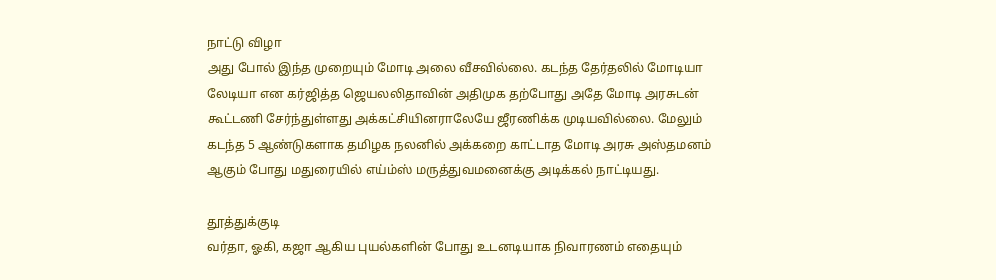நாட்டு விழா
அது போல் இந்த முறையும் மோடி அலை வீசவில்லை. கடந்த தேர்தலில் மோடியா லேடியா என கர்ஜித்த ஜெயலலிதாவின் அதிமுக தற்போது அதே மோடி அரசுடன் கூட்டணி சேர்ந்துள்ளது அக்கட்சியினராலேயே ஜீரணிக்க முடியவில்லை. மேலும் கடந்த 5 ஆண்டுகளாக தமிழக நலனில் அக்கறை காட்டாத மோடி அரசு அஸ்தமனம் ஆகும் போது மதுரையில் எய்ம்ஸ் மருத்துவமனைக்கு அடிக்கல் நாட்டியது.

தூத்துக்குடி
வர்தா, ஓகி, கஜா ஆகிய புயல்களின் போது உடனடியாக நிவாரணம் எதையும்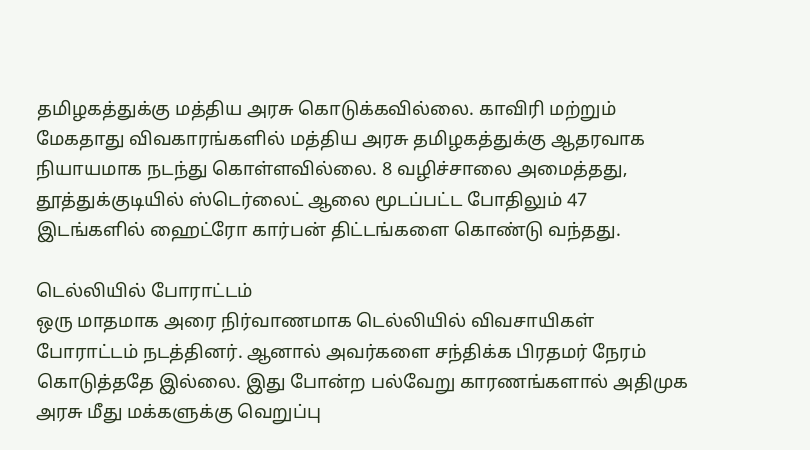தமிழகத்துக்கு மத்திய அரசு கொடுக்கவில்லை. காவிரி மற்றும் மேகதாது விவகாரங்களில் மத்திய அரசு தமிழகத்துக்கு ஆதரவாக நியாயமாக நடந்து கொள்ளவில்லை. 8 வழிச்சாலை அமைத்தது, தூத்துக்குடியில் ஸ்டெர்லைட் ஆலை மூடப்பட்ட போதிலும் 47 இடங்களில் ஹைட்ரோ கார்பன் திட்டங்களை கொண்டு வந்தது.

டெல்லியில் போராட்டம்
ஒரு மாதமாக அரை நிர்வாணமாக டெல்லியில் விவசாயிகள் போராட்டம் நடத்தினர். ஆனால் அவர்களை சந்திக்க பிரதமர் நேரம் கொடுத்ததே இல்லை. இது போன்ற பல்வேறு காரணங்களால் அதிமுக அரசு மீது மக்களுக்கு வெறுப்பு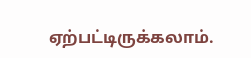ஏற்பட்டிருக்கலாம்.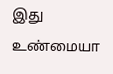இது உண்மையா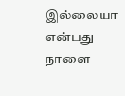இல்லையா என்பது நாளை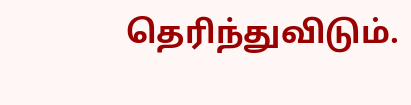தெரிந்துவிடும்.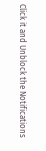Click it and Unblock the Notifications